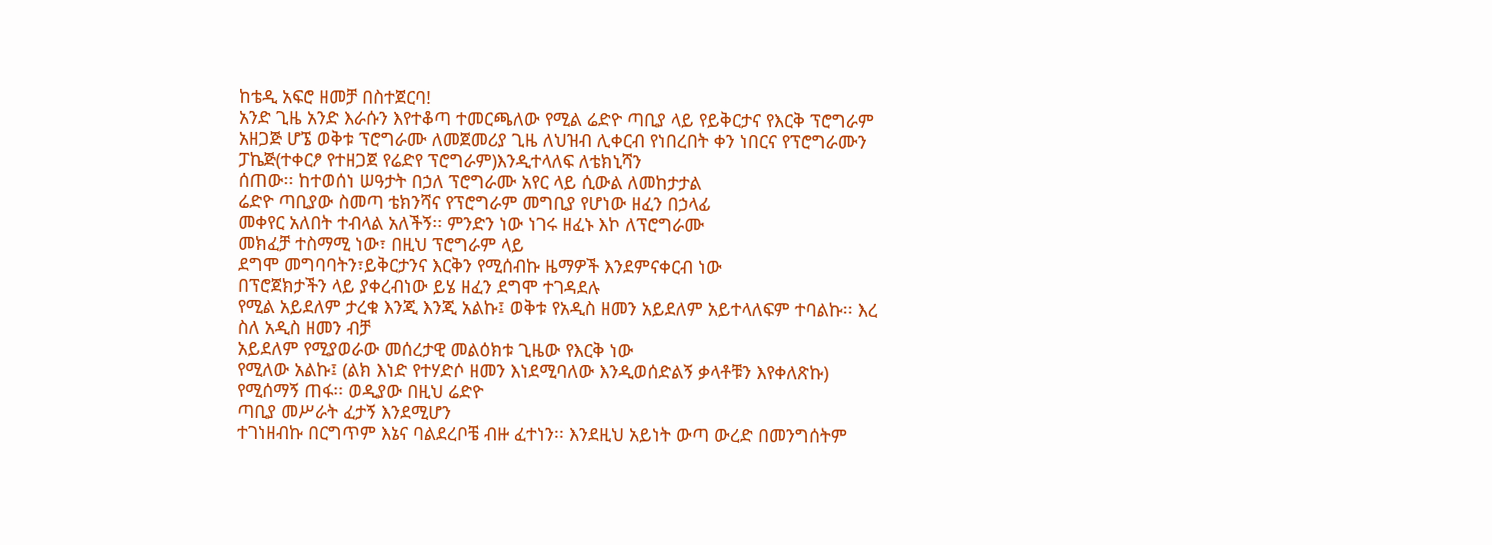ከቴዲ አፍሮ ዘመቻ በስተጀርባ!
አንድ ጊዜ አንድ እራሱን እየተቆጣ ተመርጫለው የሚል ሬድዮ ጣቢያ ላይ የይቅርታና የእርቅ ፕሮግራም አዘጋጅ ሆኜ ወቅቱ ፕሮግራሙ ለመጀመሪያ ጊዜ ለህዝብ ሊቀርብ የነበረበት ቀን ነበርና የፕሮግራሙን
ፓኬጅ(ተቀርፆ የተዘጋጀ የሬድየ ፕሮግራም)እንዲተላለፍ ለቴክኒሻን
ሰጠው፡፡ ከተወሰነ ሠዓታት በኃለ ፕሮግራሙ አየር ላይ ሲውል ለመከታታል
ሬድዮ ጣቢያው ስመጣ ቴክንሻና የፕሮግራም መግቢያ የሆነው ዘፈን በኃላፊ
መቀየር አለበት ተብላል አለችኝ፡፡ ምንድን ነው ነገሩ ዘፈኑ እኮ ለፕሮግራሙ
መክፈቻ ተስማሚ ነው፣ በዚህ ፕሮግራም ላይ
ደግሞ መግባባትን፣ይቅርታንና እርቅን የሚሰብኩ ዜማዎች እንደምናቀርብ ነው
በፕሮጀክታችን ላይ ያቀረብነው ይሄ ዘፈን ደግሞ ተገዳደሉ
የሚል አይደለም ታረቁ እንጂ እንጂ አልኩ፤ ወቅቱ የአዲስ ዘመን አይደለም አይተላለፍም ተባልኩ፡፡ እረ ስለ አዲስ ዘመን ብቻ
አይደለም የሚያወራው መሰረታዊ መልዕክቱ ጊዜው የእርቅ ነው
የሚለው አልኩ፤ (ልክ እነድ የተሃድሶ ዘመን እነደሚባለው እንዲወሰድልኝ ቃላቶቹን እየቀለጽኩ)
የሚሰማኝ ጠፋ፡፡ ወዲያው በዚህ ሬድዮ
ጣቢያ መሥራት ፈታኝ እንደሚሆን
ተገነዘብኩ በርግጥም እኔና ባልደረቦቼ ብዙ ፈተነን፡፡ እንደዚህ አይነት ውጣ ውረድ በመንግሰትም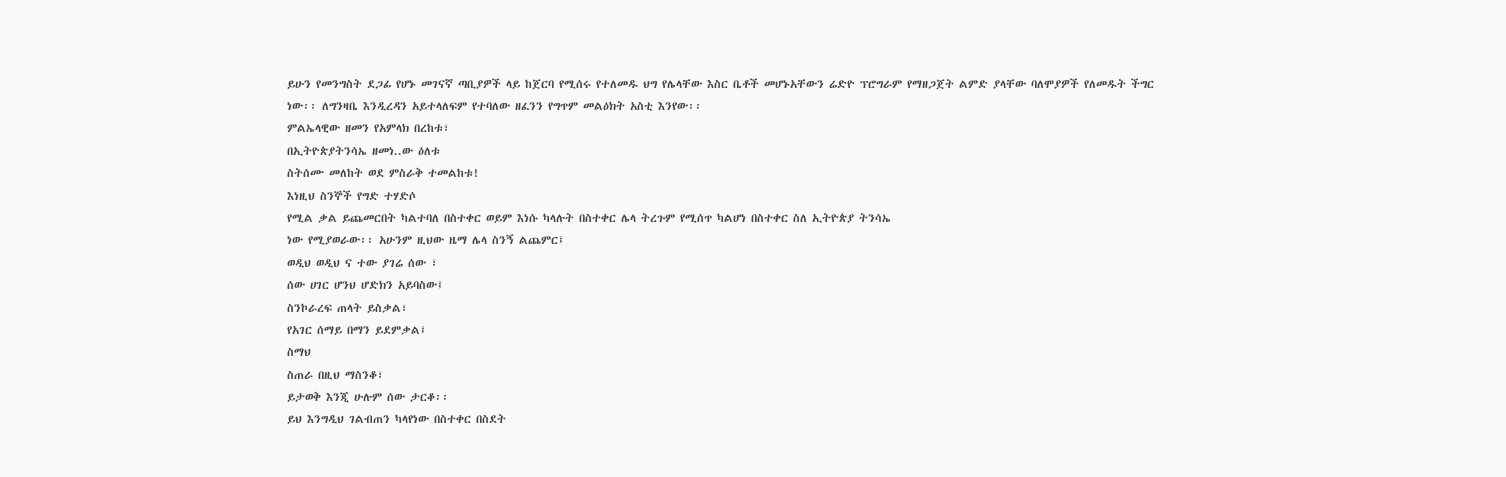ይሁን የመንግስት ደጋፊ የሆኑ መገናኛ ጣቢያዎች ላይ ከጀርባ የሚሰሩ የተለመዱ ህግ የሌላቸው እስር ቤቶች መሆኑአቸውን ሬድዮ ፕሮግራም የማዘጋጀት ልምድ ያላቸው ባለሞያዎች የለመዱት ችግር
ነው፡፡ ለግንዛቤ እንዲረዳን አይተላለፍም የተባለው ዘፈንን የግጥም መልዕክት አስቲ እንየው፡፡
ምልኤላዊው ዘመን የአምላክ በረከቱ፣
በኢትዮጵያትንሳኤ ዘመነ..ው ዕለቱ
ስትሰሙ መለከት ወደ ምስራቅ ተመልከቱ!
እነዚህ ስንኞች የግድ ተሃድሶ
የሚል ቃል ይጨመርበት ካልተባለ በስተቀር ወይም እነሱ ካላሉት በስተቀር ሌላ ትረጉም የሚሰጥ ካልሆነ በስተቀር ስለ ኢትዮጵያ ትንሳኤ
ነው የሚያወራው፡፡ አሁንም ዚህው ዜማ ሌላ ስንኝ ልጨምር፤
ወዲህ ወዲህ ና ተው ያገሬ ሰው ፣
ሰው ሀገር ሆንህ ሆድክን አይባስው፤
ስንኮራረፍ ጠላት ይስቃል፣
የአገር ሰማይ በማን ይደምቃል፤
ስማህ
ስጠራ በዚህ ማስንቆ፣
ይታወቅ እንጂ ሁሉም ሰው ታርቆ፡፡
ይህ እንግዲህ ገልብጠን ካላየነው በስተቀር በስደት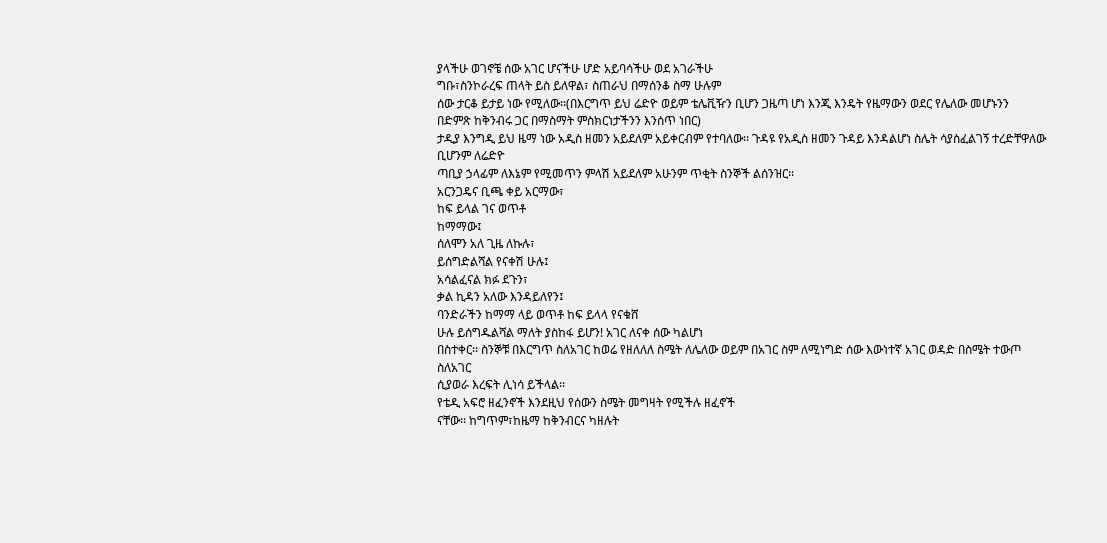ያላችሁ ወገኖቼ ሰው አገር ሆናችሁ ሆድ አይባሳችሁ ወደ አገራችሁ
ግቡ፣ስንኮራረፍ ጠላት ይስ ይለዋል፣ ስጠራህ በማሰንቆ ስማ ሁሉም
ሰው ታርቆ ይታይ ነው የሚለው፡፡(በእርግጥ ይህ ሬድዮ ወይም ቴሌቪዥን ቢሆን ጋዜጣ ሆነ እንጂ እንዴት የዜማውን ወደር የሌለው መሆኑንን
በድምጽ ከቅንብሩ ጋር በማስማት ምስክርነታችንን እንሰጥ ነበር)
ታዲያ እንግዲ ይህ ዜማ ነው አዲስ ዘመን አይደለም አይቀርብም የተባለው፡፡ ጉዳዩ የአዲስ ዘመን ጉዳይ እንዳልሆነ ስሌት ሳያስፈልገኝ ተረድቸዋለው ቢሆንም ለሬድዮ
ጣቢያ ኃላፊም ለእኔም የሚመጥን ምላሽ አይደለም አሁንም ጥቂት ስንኞች ልሰንዝር፡፡
አርንጋዴና ቢጫ ቀይ አርማው፣
ከፍ ይላል ገና ወጥቶ
ከማማው፤
ሰለሞን አለ ጊዜ ለኩሉ፣
ይሰግድልሻል የናቀሽ ሁሉ፤
አሳልፈናል ክፉ ደጉን፣
ቃል ኪዳን አለው እንዳይለየን፤
ባንድራችን ከማማ ላይ ወጥቶ ከፍ ይላላ የናቁሸ
ሁሉ ይሰግዱልሻል ማለት ያስከፋ ይሆን! አገር ለናቀ ሰው ካልሆነ
በስተቀር፡፡ ስንኞቹ በእርግጥ ስለአገር ከወሬ የዘለለለ ስሜት ለሌለው ወይም በአገር ስም ለሚነግድ ሰው እውነተኛ አገር ወዳድ በስሜት ተውጦ ስለአገር
ሲያወራ እረፍት ሊነሳ ይችላል፡፡
የቴዲ አፍሮ ዘፈንኖች እንደዚህ የሰውን ስሜት መግዛት የሚችሉ ዘፈኖች
ናቸው፡፡ ከግጥም፣ከዜማ ከቅንብርና ካዘሉት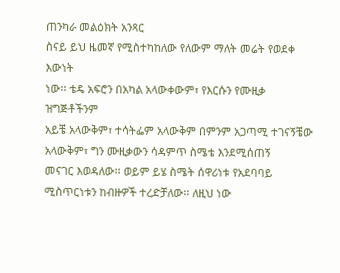ጠንካራ መልዕክት አንጻር
ስናይ ይህ ዜመኛ የሚስተካከለው የለውም ማለት መሬት የወደቀ እውነት
ነው፡፡ ቴዴ አፍሮን በአካል አላውቀውም፣ የእርሱን የሙዚቃ ዝግጅቶችንም
አይቼ አላውቅም፣ ተሳትፌም አላውቅም በምንም አጋጣሚ ተገናኝቼው አላውቅም፣ ግን ሙዚቃውን ሳዳምጥ ስሜቴ እንደሚሰጠኝ
መናገር እወዳለው፡፡ ወይም ይሄ ስሜት ሰዋሪነቱ የአደባባይ ሚስጥርነቱን ከብዙዎች ተረድቻለው፡፡ ለዚህ ነው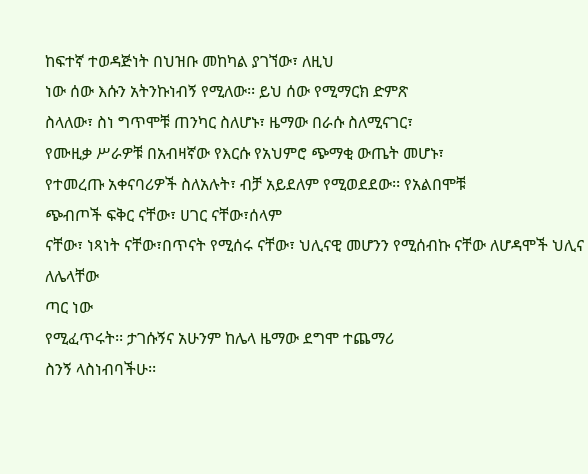ከፍተኛ ተወዳጅነት በህዝቡ መከካል ያገኘው፣ ለዚህ
ነው ሰው እሱን አትንኩነብኝ የሚለው፡፡ ይህ ሰው የሚማርክ ድምጽ
ስላለው፣ ስነ ግጥሞቹ ጠንካር ስለሆኑ፣ ዜማው በራሱ ስለሚናገር፣
የሙዚቃ ሥራዎቹ በአብዛኛው የእርሱ የአህምሮ ጭማቂ ውጤት መሆኑ፣
የተመረጡ አቀናባሪዎች ስለአሉት፣ ብቻ አይደለም የሚወደደው፡፡ የአልበሞቹ
ጭብጦች ፍቅር ናቸው፣ ሀገር ናቸው፣ሰላም
ናቸው፣ ነጻነት ናቸው፣በጥናት የሚሰሩ ናቸው፣ ህሊናዊ መሆንን የሚሰብኩ ናቸው ለሆዳሞች ህሊና ለሌላቸው
ጣር ነው
የሚፈጥሩት፡፡ ታገሱኝና አሁንም ከሌላ ዜማው ደግሞ ተጨማሪ
ስንኝ ላስነብባችሁ፡፡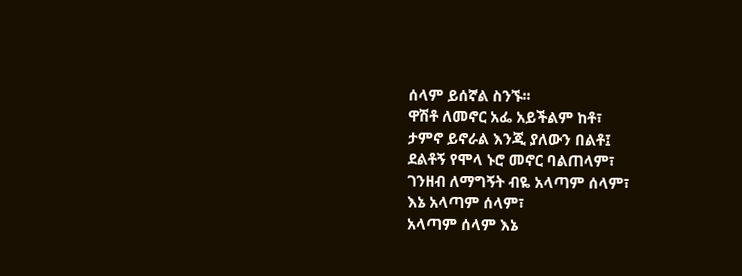ሰላም ይሰኛል ስንኙ፡፡
ዋሽቶ ለመኖር አፌ አይችልም ከቶ፣
ታምኖ ይኖራል እንጂ ያለውን በልቶ፤
ደልቶኝ የሞላ ኑሮ መኖር ባልጠላም፣
ገንዘብ ለማግኝት ብዬ አላጣም ሰላም፣
እኔ አላጣም ሰላም፣
አላጣም ሰላም እኔ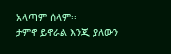አላጣም ሰላም፡፡
ታምኖ ይኖራል እንጂ ያለውን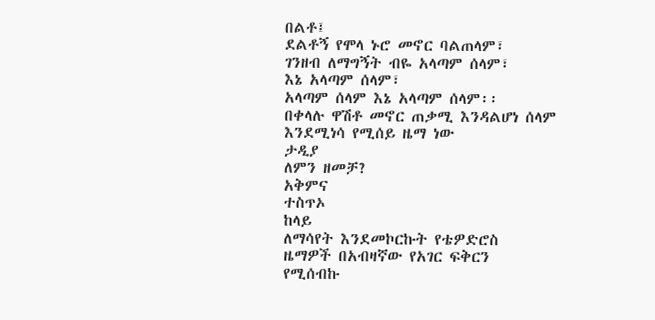በልቶ፤
ደልቶኝ የሞላ ኑሮ መኖር ባልጠላም፣
ገንዘብ ለማግኝት ብዬ አላጣም ሰላም፣
እኔ አላጣም ሰላም፣
አላጣም ሰላም እኔ አላጣም ሰላም፡፡
በቀላሉ ዋሽቶ መኖር ጠቃሚ እንዳልሆነ ሰላም
እንደሚነሳ የሚሰይ ዜማ ነው
ታዲያ
ለምን ዘመቻ?
አቅምና
ተስጥኦ
ከላይ
ለማሳየት እንደመኮርኩት የቴዎድሮስ
ዜማዎች በአብዛኛው የአገር ፍቅርን
የሚሰብኩ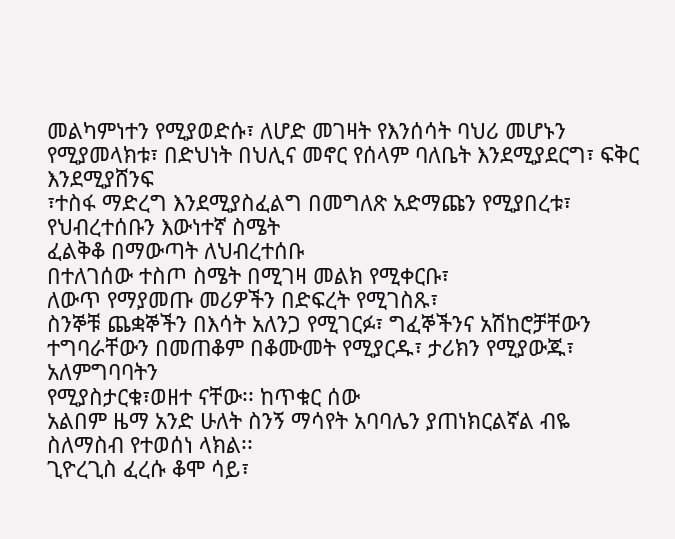መልካምነተን የሚያወድሱ፣ ለሆድ መገዛት የእንሰሳት ባህሪ መሆኑን የሚያመላክቱ፣ በድህነት በህሊና መኖር የሰላም ባለቤት እንደሚያደርግ፣ ፍቅር እንደሚያሸንፍ
፣ተስፋ ማድረግ እንደሚያስፈልግ በመግለጽ አድማጩን የሚያበረቱ፣ የህብረተሰቡን እውነተኛ ስሜት
ፈልቅቆ በማውጣት ለህብረተሰቡ
በተለገሰው ተስጦ ስሜት በሚገዛ መልክ የሚቀርቡ፣
ለውጥ የማያመጡ መሪዎችን በድፍረት የሚገስጹ፣
ስንኞቹ ጨቋኞችን በእሳት አለንጋ የሚገርፉ፣ ግፈኞችንና አሽከሮቻቸውን
ተግባራቸውን በመጠቆም በቆሙመት የሚያርዱ፣ ታሪክን የሚያውጁ፣ አለምግባባትን
የሚያስታርቁ፣ወዘተ ናቸው፡፡ ከጥቁር ሰው
አልበም ዜማ አንድ ሁለት ስንኝ ማሳየት አባባሌን ያጠነክርልኛል ብዬ
ስለማስብ የተወሰነ ላክል፡፡
ጊዮረጊስ ፈረሱ ቆሞ ሳይ፣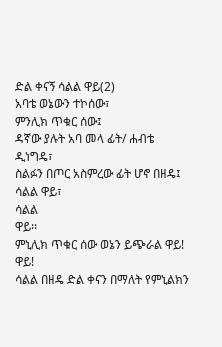ድል ቀናኝ ሳልል ዋይ(2)
አባቴ ወኔውን ተኮሰው፣
ምንሊክ ጥቁር ሰው፤
ዳኛው ያሉት አባ መላ ፊት/ ሐብቴ ዲነግዴ፣
ስልፉን በጦር አስምረው ፊት ሆኖ በዘዴ፤
ሳልል ዋይ፣
ሳልል
ዋይ፡፡
ምኒሊክ ጥቁር ሰው ወኔን ይጭራል ዋይ! ዋይ!
ሳልል በዘዴ ድል ቀናን በማለት የምኒልክን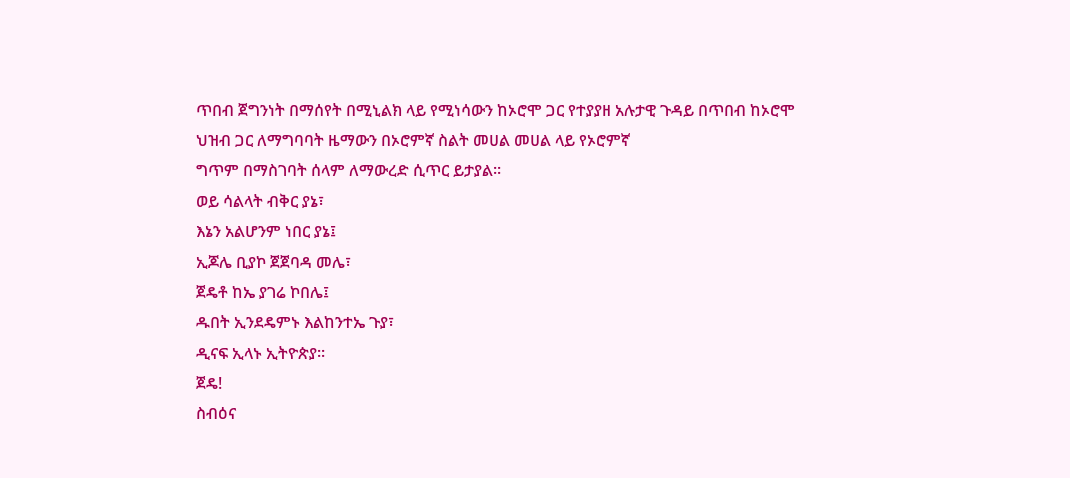ጥበብ ጀግንነት በማሰየት በሚኒልክ ላይ የሚነሳውን ከኦሮሞ ጋር የተያያዘ አሉታዊ ጉዳይ በጥበብ ከኦሮሞ
ህዝብ ጋር ለማግባባት ዜማውን በኦሮምኛ ስልት መሀል መሀል ላይ የኦሮምኛ
ግጥም በማስገባት ሰላም ለማውረድ ሲጥር ይታያል፡፡
ወይ ሳልላት ብቅር ያኔ፣
እኔን አልሆንም ነበር ያኔ፤
ኢጆሌ ቢያኮ ጀጀባዳ መሌ፣
ጀዴቶ ከኤ ያገሬ ኮበሌ፤
ዱበት ኢንደዴምኑ እልከንተኤ ጉያ፣
ዲናፍ ኢላኑ ኢትዮጵያ፡፡
ጀዴ!
ስብዕና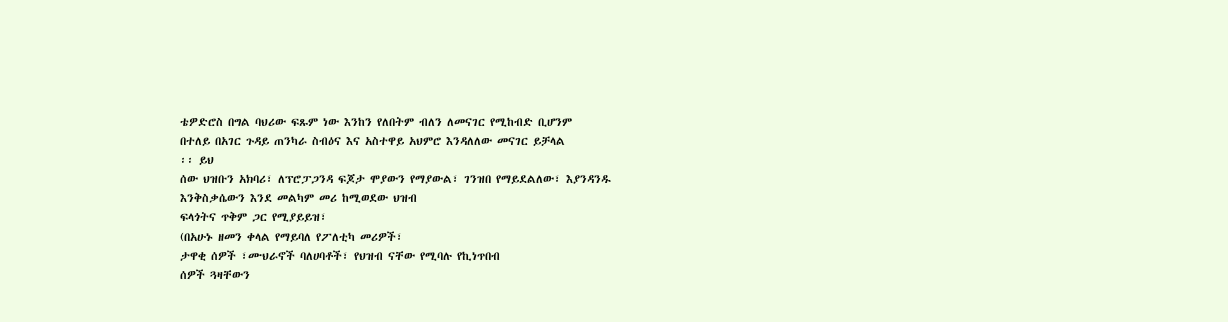ቴዎድሮስ በግል ባህሪው ፍጹም ነው እንከን የለበትም ብለን ለመናገር የሚከብድ ቢሆንም
በተለይ በአገር ጉዳይ ጠንካራ ስብዕና እና አስተዋይ አህምሮ እንዳለለው መናገር ይቻላል
፡፡ ይህ
ሰው ህዝቡን አክባሪ፣ ለፕሮፓጋንዳ ፍጆታ ሞያውን የማያውል፣ ገንዝበ የማይደልለው፣ እያንዳንዱ እንቅስቃሴውን እንደ መልካም መሪ ከሚወደው ህዝብ
ፍላጎትና ጥቅም ጋር የሚያይይዝ፣
(በአሁኑ ዘመን ቀላል የማይባለ የፖለቲካ መሪዎች፣
ታዋቂ ሰዎች ፣ሙህራኖች ባለሀባቶች፣ የህዝብ ናቸው የሚባሉ የኪነጥበብ
ሰዎች ጓዛቸውን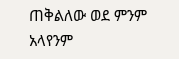ጠቅልለው ወደ ምንም
አላየንም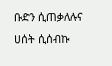ቡድን ሲጠቃለሉና ሀሰት ሲሰብኩ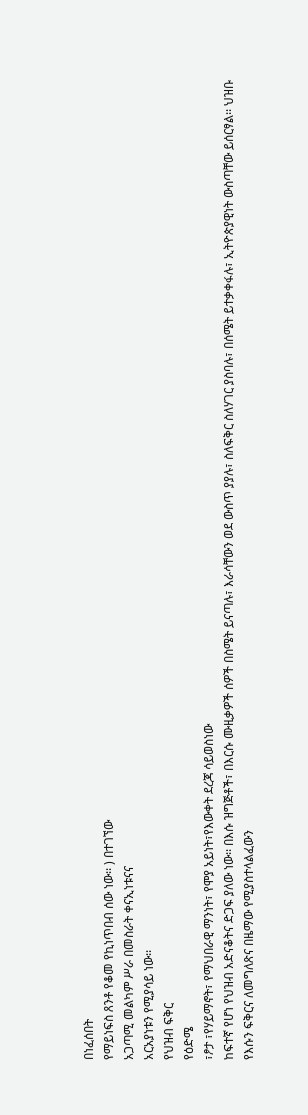በነፈሰበት
የማይነፍስ ጸንቶ የቆመ የኪነጥበብ ሰው ነው፡፡ ) በተገኘው
አጋጣሚ መልካም ሥራ በመስራት ቀናኢነቱናና
አርአያነቱን የሚያሳይ ነው፡፡
የህዝብ ፍቅር
የዕድሜ
፣ፆታ ፣የሃይማኖት፣ የማህበራዊ ማንነት፣ የሞያ አይነት፣የእውቀት ደረጃ ሳይወስነው
ከፍተኛ የሆነ የህዝብ አድናቆትና ድጋፍ ያለው ነው፡፡ በእሱ ዝግጅቶች፣ በእርሱ ሙዚቃዎች ሰዎች በስሜት ይናጣሉ፣ እራሳቸውን ወደ ውስጥ ያያሉ፣ ስለፍቅር ስለሃገር ያስባሉ፣ በሰሜት ይተቃቀፋሉ፣ ኢትዮጵያዊነት ውስጣቸው ይሰርፃል፡፡ ህዝቡ
የእሱን ፍቅርና ለመግለጽና በዜማው የሚያስተላልፈውን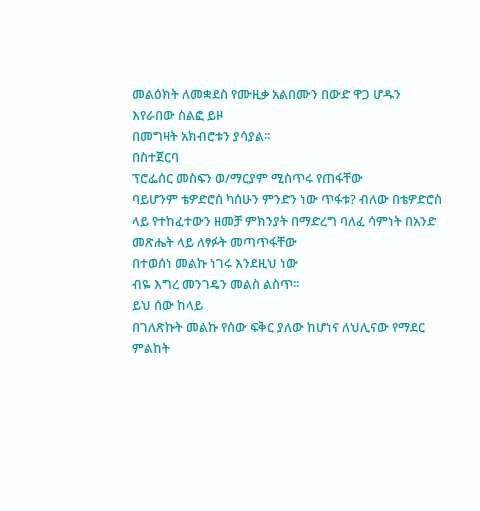መልዕክት ለመቋደስ የሙዚቃ አልበሙን በውድ ዋጋ ሆዱን እየራበው ስልፎ ይዞ
በመግዛት አክብሮቱን ያሳያል፡፡
በስተጀርባ
ፕሮፌሰር መስፍን ወ/ማርያም ሚስጥሩ የጠፋቸው
ባይሆንም ቴዎድሮሰ ካሰሁን ምንድን ነው ጥፋቱ? ብለው በቴዎድሮስ
ላይ የተከፈተውን ዘመቻ ምክንያት በማድረግ ባለፈ ሳምነት በአንድ መጽሔት ላይ ለፃፉት መጣጥፋቸው
በተወሰነ መልኩ ነገሩ እንደዚህ ነው
ብዬ እግረ መንገዴን መልስ ልስጥ፡፡
ይህ ሰው ከላይ
በገለጽኩት መልኩ የሰው ፍቅር ያለው ከሆነና ለህሊናው የማደር ምልከት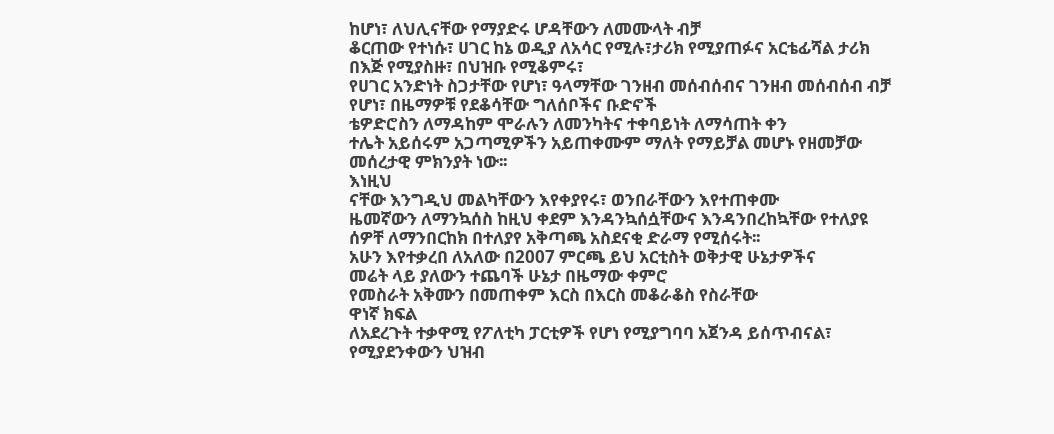ከሆነ፣ ለህሊናቸው የማያድሩ ሆዳቸውን ለመሙላት ብቻ
ቆርጠው የተነሱ፣ ሀገር ከኔ ወዲያ ለአሳር የሚሉ፣ታሪክ የሚያጠፉና አርቴፊሻል ታሪክ በእጅ የሚያስዙ፣ በህዝቡ የሚቆምሩ፣
የሀገር አንድነት ስጋታቸው የሆነ፣ ዓላማቸው ገንዘብ መሰብሰብና ገንዘብ መሰብሰብ ብቻ የሆነ፣ በዜማዎቹ የደቆሳቸው ግለሰቦችና ቡድኖች
ቴዎድሮስን ለማዳከም ሞራሉን ለመንካትና ተቀባይነት ለማሳጠት ቀን
ተሌት አይሰሩም አጋጣሚዎችን አይጠቀሙም ማለት የማይቻል መሆኑ የዘመቻው
መሰረታዊ ምክንያት ነው፡፡
እነዚህ
ናቸው እንግዲህ መልካቸውን እየቀያየሩ፣ ወንበራቸውን እየተጠቀሙ
ዜመኛውን ለማንኳሰስ ከዚህ ቀደም እንዳንኳሰሷቸውና እንዳንበረከኳቸው የተለያዩ ሰዎቸ ለማንበርከክ በተለያየ አቅጣጫ አስደናቂ ድራማ የሚሰሩት፡፡
አሁን እየተቃረበ ለአለው በ2007 ምርጫ ይህ አርቲስት ወቅታዊ ሁኔታዎችና
መሬት ላይ ያለውን ተጨባች ሁኔታ በዜማው ቀምሮ
የመስራት አቅሙን በመጠቀም እርስ በእርስ መቆራቆስ የስራቸው
ዋነኛ ክፍል
ለአደረጉት ተቃዋሚ የፖለቲካ ፓርቲዎች የሆነ የሚያግባባ አጀንዳ ይሰጥብናል፣ የሚያደንቀውን ህዝብ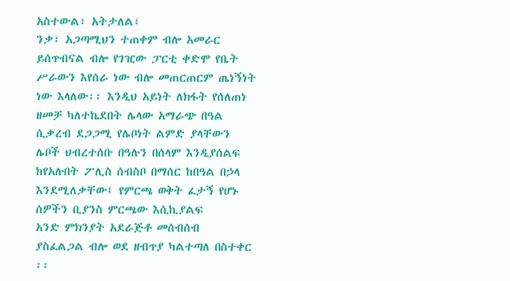አስተውል፣ አትታለል፣
ንቃ፣ አጋጣሚህን ተጠቀም ብሎ አመራር ይሰጥብናል ብሎ የገዢው ፓርቲ ቀድሞ የቤት
ሥራውን እየሰራ ነው ብሎ መጠርጠርም ጤነኝነት
ነው እላለው፡፡ እንዲህ አይነት ለክፋት የሰለጠነ ዘመቻ ካለተኬደበት ሌላው አማራጭ በዓል
ሲቃረብ ደጋጋሚ የሌቦነት ልምድ ያላቸውን
ሌቦች ህብረተሰቡ በዓሉን በሰላም እንዲያሰልፍ
ከየአሉበት ፖሊስ ሰብስቦ በማሰር ከበዓል በኃላ እንደሚለቃቸው፤ የምርጫ ወቅት ፈታኝ የሆኑ
ሰዎችን ቢያንስ ምርጫው እሲኪያልፍ
አንድ ምክንያት አደራጅቶ መሰብሰብ
ያስፈልጋል ብሎ ወደ ዘብጥያ ካልተጣለ በስተቀር ፡፡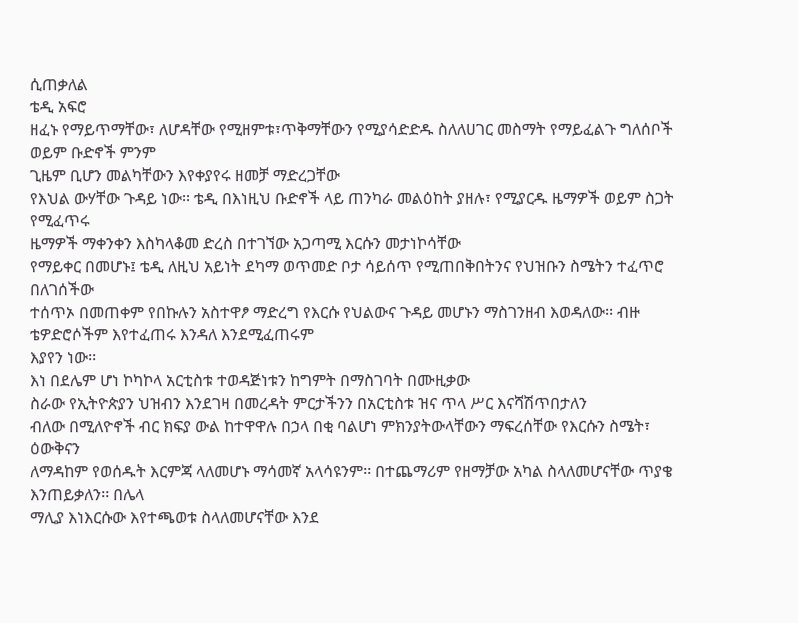ሲጠቃለል
ቴዲ አፍሮ
ዘፈኑ የማይጥማቸው፣ ለሆዳቸው የሚዘምቱ፣ጥቅማቸውን የሚያሳድድዱ ስለለሀገር መስማት የማይፈልጉ ግለሰቦች ወይም ቡድኖች ምንም
ጊዜም ቢሆን መልካቸውን እየቀያየሩ ዘመቻ ማድረጋቸው
የእህል ውሃቸው ጉዳይ ነው፡፡ ቴዲ በእነዚህ ቡድኖች ላይ ጠንካራ መልዕከት ያዘሉ፣ የሚያርዱ ዜማዎች ወይም ስጋት የሚፈጥሩ
ዜማዎች ማቀንቀን እስካላቆመ ድረስ በተገኘው አጋጣሚ እርሱን መታነኮሳቸው
የማይቀር በመሆኑ፤ ቴዲ ለዚህ አይነት ደካማ ወጥመድ ቦታ ሳይሰጥ የሚጠበቅበትንና የህዝቡን ስሜትን ተፈጥሮ በለገሰችው
ተሰጥኦ በመጠቀም የበኩሉን አስተዋፆ ማድረግ የእርሱ የህልውና ጉዳይ መሆኑን ማስገንዘብ እወዳለው፡፡ ብዙ ቴዎድሮሶችም እየተፈጠሩ እንዳለ እንደሚፈጠሩም
እያየን ነው፡፡
እነ በደሌም ሆነ ኮካኮላ አርቲስቱ ተወዳጅነቱን ከግምት በማስገባት በሙዚቃው
ስራው የኢትዮጵያን ህዝብን እንደገዛ በመረዳት ምርታችንን በአርቲስቱ ዝና ጥላ ሥር እናሻሽጥበታለን
ብለው በሚለዮኖች ብር ክፍያ ውል ከተዋዋሉ በኃላ በቂ ባልሆነ ምክንያትውላቸውን ማፍረሰቸው የእርሱን ስሜት፣ ዕውቅናን
ለማዳከም የወሰዱት እርምጃ ላለመሆኑ ማሳመኛ አላሳዩንም፡፡ በተጨማሪም የዘማቻው አካል ስላለመሆናቸው ጥያቄ እንጠይቃለን፡፡ በሌላ
ማሊያ እነእርሱው እየተጫወቱ ስላለመሆናቸው እንደ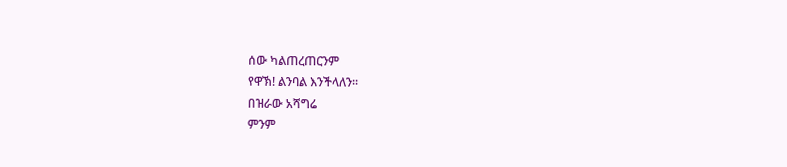ሰው ካልጠረጠርንም
የዋኽ! ልንባል እንችላለን፡፡
በዝራው አሻግሬ
ምንም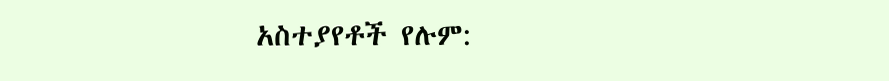አስተያየቶች የሉም: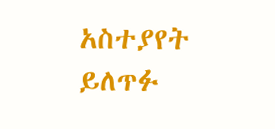አስተያየት ይለጥፉ